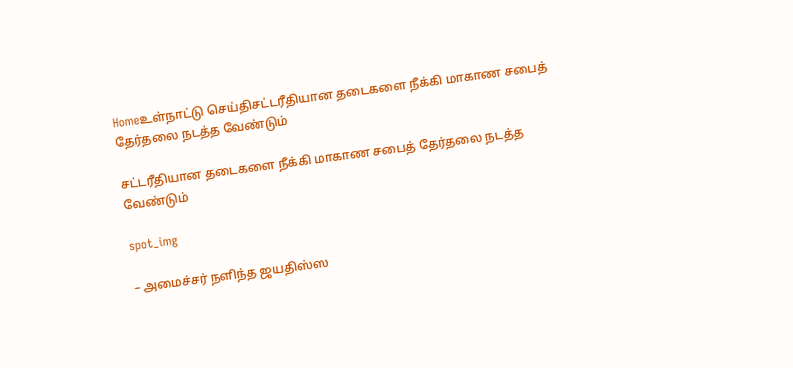Homeஉள்நாட்டு செய்திசட்டரீதியான தடைகளை நீக்கி மாகாண சபைத் தேர்தலை நடத்த வேண்டும்

சட்டரீதியான தடைகளை நீக்கி மாகாண சபைத் தேர்தலை நடத்த வேண்டும்

spot_img

– அமைச்சர் நளிந்த ஜயதிஸ்ஸ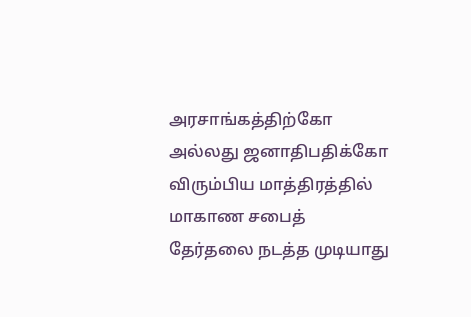அரசாங்கத்திற்கோ அல்லது ஜனாதிபதிக்கோ விரும்பிய மாத்திரத்தில் மாகாண சபைத் தேர்தலை நடத்த முடியாது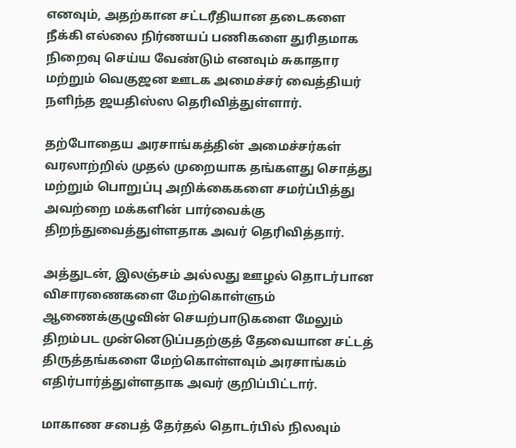எனவும், அதற்கான சட்டரீதியான தடைகளை நீக்கி எல்லை நிர்ணயப் பணிகளை துரிதமாக நிறைவு செய்ய வேண்டும் எனவும் சுகாதார மற்றும் வெகுஜன ஊடக அமைச்சர் வைத்தியர் நளிந்த ஜயதிஸ்ஸ தெரிவித்துள்ளார்.

தற்போதைய அரசாங்கத்தின் அமைச்சர்கள் வரலாற்றில் முதல் முறையாக தங்களது சொத்து மற்றும் பொறுப்பு அறிக்கைகளை சமர்ப்பித்து அவற்றை மக்களின் பார்வைக்கு திறந்துவைத்துள்ளதாக அவர் தெரிவித்தார்.

அத்துடன், இலஞ்சம் அல்லது ஊழல் தொடர்பான விசாரணைகளை மேற்கொள்ளும் ஆணைக்குழுவின் செயற்பாடுகளை மேலும் திறம்பட முன்னெடுப்பதற்குத் தேவையான சட்டத் திருத்தங்களை மேற்கொள்ளவும் அரசாங்கம் எதிர்பார்த்துள்ளதாக அவர் குறிப்பிட்டார்.

மாகாண சபைத் தேர்தல் தொடர்பில் நிலவும்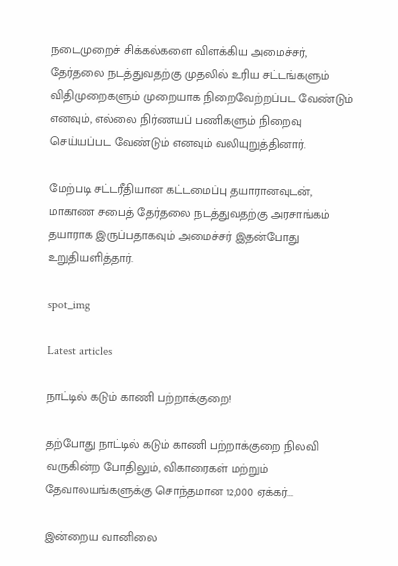நடைமுறைச் சிக்கல்களை விளக்கிய அமைச்சர், தேர்தலை நடத்துவதற்கு முதலில் உரிய சட்டங்களும் விதிமுறைகளும் முறையாக நிறைவேற்றப்பட வேண்டும் எனவும், எல்லை நிர்ணயப் பணிகளும் நிறைவு செய்யப்பட வேண்டும் எனவும் வலியுறுத்தினார்.

மேற்படி சட்டரீதியான கட்டமைப்பு தயாரானவுடன், மாகாண சபைத் தேர்தலை நடத்துவதற்கு அரசாங்கம் தயாராக இருப்பதாகவும் அமைச்சர் இதன்போது உறுதியளித்தார்.

spot_img

Latest articles

நாட்டில் கடும் காணி பற்றாக்குறை!

தற்போது நாட்டில் கடும் காணி பற்றாக்குறை நிலவி வருகின்ற போதிலும், விகாரைகள் மற்றும் தேவாலயங்களுக்கு சொந்தமான 12,000 ஏக்கர்...

இன்றைய வானிலை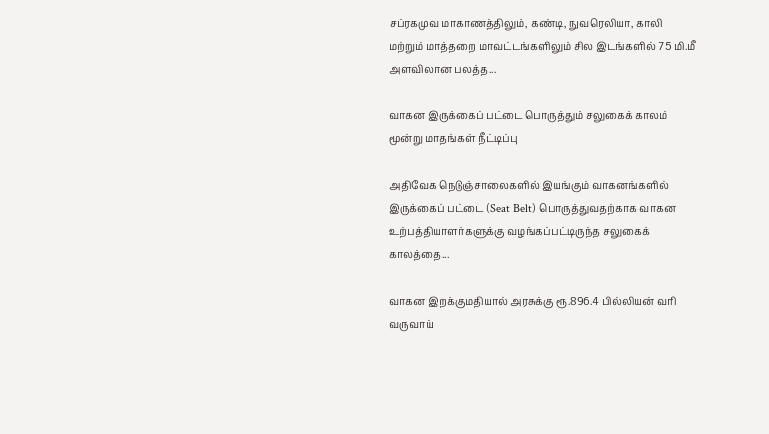சப்ரகமுவ மாகாணத்திலும், கண்டி, நுவரெலியா, காலி மற்றும் மாத்தறை மாவட்டங்களிலும் சில இடங்களில் 75 மி.மீ அளவிலான பலத்த...

வாகன இருக்கைப் பட்டை பொருத்தும் சலுகைக் காலம் மூன்று மாதங்கள் நீட்டிப்பு

அதிவேக நெடுஞ்சாலைகளில் இயங்கும் வாகனங்களில் இருக்கைப் பட்டை (Seat Belt) பொருத்துவதற்காக வாகன உற்பத்தியாளர்களுக்கு வழங்கப்பட்டிருந்த சலுகைக் காலத்தை...

வாகன இறக்குமதியால் அரசுக்கு ரூ.896.4 பில்லியன் வரி வருவாய்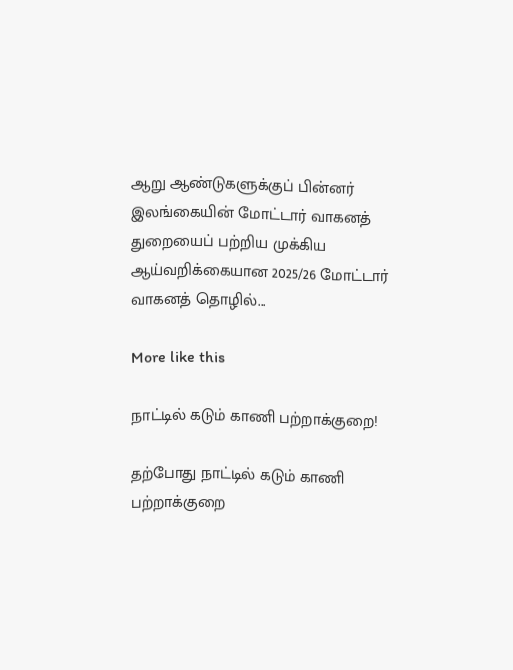ஆறு ஆண்டுகளுக்குப் பின்னர் இலங்கையின் மோட்டார் வாகனத் துறையைப் பற்றிய முக்கிய ஆய்வறிக்கையான 2025/26 மோட்டார் வாகனத் தொழில்...

More like this

நாட்டில் கடும் காணி பற்றாக்குறை!

தற்போது நாட்டில் கடும் காணி பற்றாக்குறை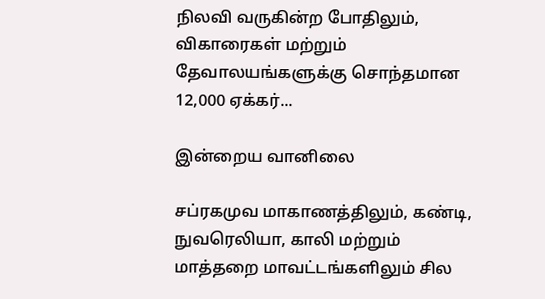நிலவி வருகின்ற போதிலும், விகாரைகள் மற்றும் தேவாலயங்களுக்கு சொந்தமான 12,000 ஏக்கர்...

இன்றைய வானிலை

சப்ரகமுவ மாகாணத்திலும், கண்டி, நுவரெலியா, காலி மற்றும் மாத்தறை மாவட்டங்களிலும் சில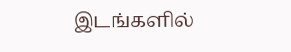இடங்களில்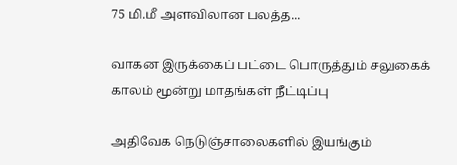75 மி.மீ அளவிலான பலத்த...

வாகன இருக்கைப் பட்டை பொருத்தும் சலுகைக் காலம் மூன்று மாதங்கள் நீட்டிப்பு

அதிவேக நெடுஞ்சாலைகளில் இயங்கும்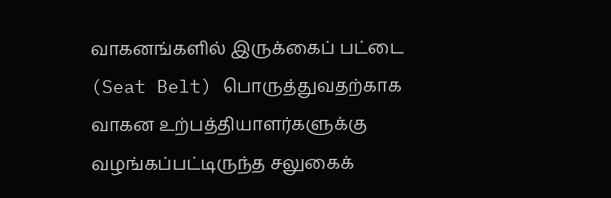வாகனங்களில் இருக்கைப் பட்டை (Seat Belt) பொருத்துவதற்காக வாகன உற்பத்தியாளர்களுக்கு வழங்கப்பட்டிருந்த சலுகைக்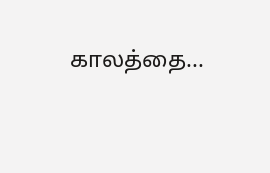காலத்தை...